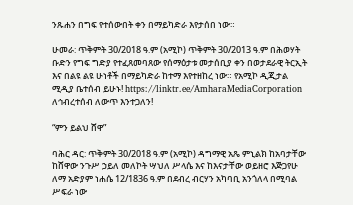ንጹሐን በግፍ የተሰውበት ቀን በማይካድራ እየታሰበ ነው።

ሁመራ: ጥቅምት 30/2018 ዓ.ም (አሚኮ) ጥቅምት 30/2013 ዓ.ም በሕወሃት ቡድን የግፍ ግድያ የተፈጸመባጸው የሰማዕታቱ መታሰቢያ ቀን በወታደራዊ ትርኢት እና በልዩ ልዩ ሁነቶች በማይካድራ ከተማ እየተዘከረ ነው። የአሚኮ ዲጂታል ሚዲያ ቤተሰብ ይሁኑ! https://linktr.ee/AmharaMediaCorporation ለኅብረተሰብ ለውጥ እንተጋለን!

“ምን ይልህ ሸዋ”

ባሕር ዳር: ጥቅምት 30/2018 ዓ.ም (አሚኮ) ዳግማዊ አጼ ምኒልክ ከአባታቸው ከሸዋው ንጉሥ ኃይለ መለኮት ሣህለ ሥላሴ እና ከእናታቸው ወይዘሮ እጅጋየሁ ለማ አድያም ነሐሴ 12/1836 ዓ.ም በደብረ ብርሃን አካባቢ አንጎለላ በሚባል ሥፍራ ነው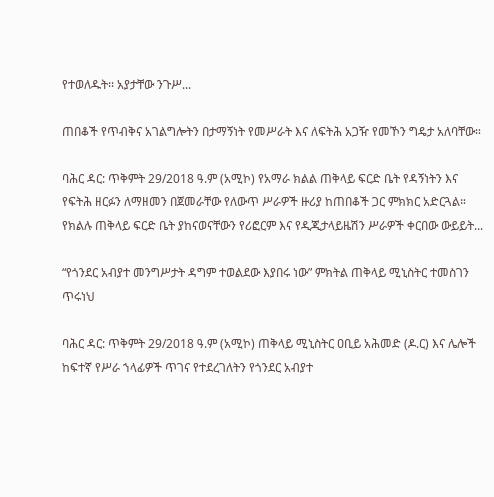የተወለዱት፡፡ አያታቸው ንጉሥ...

ጠበቆች የጥብቅና አገልግሎትን በታማኝነት የመሥራት እና ለፍትሕ አጋዥ የመኾን ግዴታ አለባቸው።

ባሕር ዳር: ጥቅምት 29/2018 ዓ.ም (አሚኮ) የአማራ ክልል ጠቅላይ ፍርድ ቤት የዳኝነትን እና የፍትሕ ዘርፉን ለማዘመን በጀመራቸው የለውጥ ሥራዎች ዙሪያ ከጠበቆች ጋር ምክክር አድርጓል። የክልሉ ጠቅላይ ፍርድ ቤት ያከናወናቸውን የሪፎርም እና የዲጂታላይዜሽን ሥራዎች ቀርበው ውይይት...

“የጎንደር አብያተ መንግሥታት ዳግም ተወልደው እያበሩ ነው” ምክትል ጠቅላይ ሚኒስትር ተመስገን ጥሩነህ

ባሕር ዳር: ጥቅምት 29/2018 ዓ.ም (አሚኮ) ጠቅላይ ሚኒስትር ዐቢይ አሕመድ (ዶ.ር) እና ሌሎች ከፍተኛ የሥራ ኀላፊዎች ጥገና የተደረገለትን የጎንደር አብያተ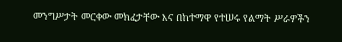መንግሥታት መርቀው መክፈታቸው እና በከተማዋ የተሠሩ የልማት ሥራዎችን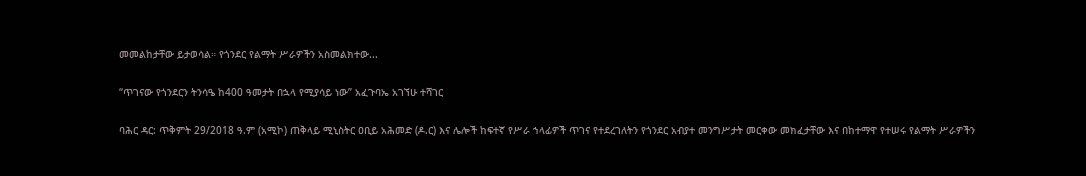መመልከታቸው ይታወሳል። የጎንደር የልማት ሥራዎችን አስመልክተው...

“ጥገናው የጎንደርን ትንሳዔ ከ400 ዓመታት በኋላ የሚያሳይ ነው” አፈጉባኤ አገኘሁ ተሻገር

ባሕር ዳር: ጥቅምት 29/2018 ዓ.ም (አሚኮ) ጠቅላይ ሚኒስትር ዐቢይ አሕመድ (ዶ.ር) እና ሌሎች ከፍተኛ የሥራ ኀላፊዎች ጥገና የተደረገለትን የጎንደር አብያተ መንግሥታት መርቀው መክፈታቸው እና በከተማዋ የተሠሩ የልማት ሥራዎችን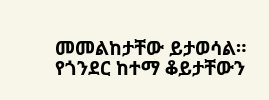መመልከታቸው ይታወሳል። የጎንደር ከተማ ቆይታቸውን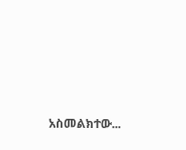አስመልክተው...